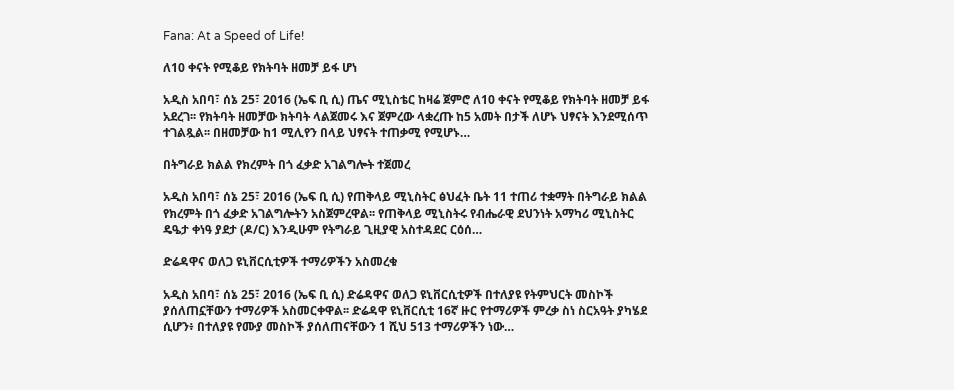Fana: At a Speed of Life!

ለ10 ቀናት የሚቆይ የክትባት ዘመቻ ይፋ ሆነ

አዲስ አበባ፣ ሰኔ 25፣ 2016 (ኤፍ ቢ ሲ) ጤና ሚኒስቴር ከዛሬ ጀምሮ ለ10 ቀናት የሚቆይ የክትባት ዘመቻ ይፋ አደረገ፡፡ የክትባት ዘመቻው ክትባት ላልጀመሩ እና ጀምረው ላቋረጡ ከ5 አመት በታች ለሆኑ ህፃናት እንደሚሰጥ ተገልጿል፡፡ በዘመቻው ከ1 ሚሊየን በላይ ህፃናት ተጠቃሚ የሚሆኑ…

በትግራይ ክልል የክረምት በጎ ፈቃድ አገልግሎት ተጀመረ

አዲስ አበባ፣ ሰኔ 25፣ 2016 (ኤፍ ቢ ሲ) የጠቅላይ ሚኒስትር ፅህፈት ቤት 11 ተጠሪ ተቋማት በትግራይ ክልል የክረምት በጎ ፈቃድ አገልግሎትን አስጀምረዋል፡፡ የጠቅላይ ሚኒስትሩ የብሔራዊ ደህንነት አማካሪ ሚኒስትር ዴዔታ ቀነዓ ያደታ (ዶ/ር) እንዲሁም የትግራይ ጊዚያዊ አስተዳደር ርዕሰ…

ድሬዳዋና ወለጋ ዩኒቨርሲቲዎች ተማሪዎችን አስመረቁ

አዲስ አበባ፣ ሰኔ 25፣ 2016 (ኤፍ ቢ ሲ) ድሬዳዋና ወለጋ ዩኒቨርሲቲዎች በተለያዩ የትምህርት መስኮች ያሰለጠኗቸውን ተማሪዎች አስመርቀዋል፡፡ ድሬዳዋ ዩኒቨርሲቲ 16ኛ ዙር የተማሪዎች ምረቃ ስነ ስርአዓት ያካሄደ ሲሆን፥ በተለያዩ የሙያ መስኮች ያሰለጠናቸውን 1 ሺህ 513 ተማሪዎችን ነው…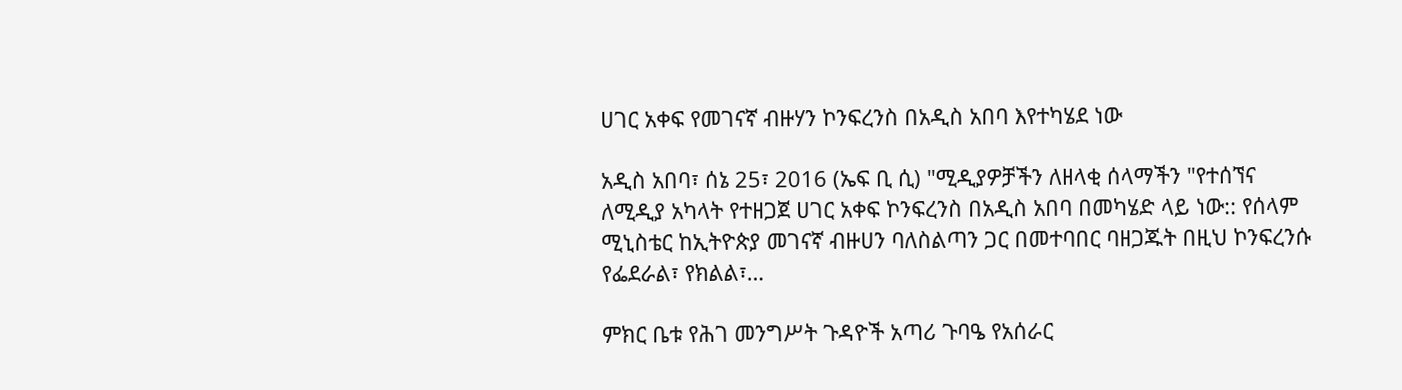ሀገር አቀፍ የመገናኛ ብዙሃን ኮንፍረንስ በአዲስ አበባ እየተካሄደ ነው

አዲስ አበባ፣ ሰኔ 25፣ 2016 (ኤፍ ቢ ሲ) "ሚዲያዎቻችን ለዘላቂ ሰላማችን "የተሰኘና ለሚዲያ አካላት የተዘጋጀ ሀገር አቀፍ ኮንፍረንስ በአዲስ አበባ በመካሄድ ላይ ነው:: የሰላም ሚኒስቴር ከኢትዮጵያ መገናኛ ብዙሀን ባለስልጣን ጋር በመተባበር ባዘጋጁት በዚህ ኮንፍረንሱ የፌደራል፣ የክልል፣…

ምክር ቤቱ የሕገ መንግሥት ጉዳዮች አጣሪ ጉባዔ የአሰራር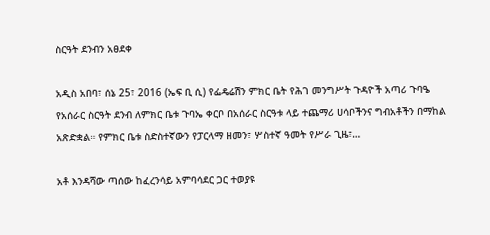ስርዓት ደንብን አፀደቀ

አዲስ አበባ፣ ሰኔ 25፣ 2016 (ኤፍ ቢ ሲ) የፌዴሬሽን ምክር ቤት የሕገ መንግሥት ጉዳዮች አጣሪ ጉባዔ የአሰራር ስርዓት ደንብ ለምክር ቤቱ ጉባኤ ቀርቦ በአሰራር ስርዓቱ ላይ ተጨማሪ ሀሳቦችንና ግብአቶችን በማከል አጽድቋል። የምክር ቤቱ ስድስተኛውን የፓርላማ ዘመን፣ ሦስተኛ ዓመት የሥራ ጊዜ፣…

አቶ እንዳሻው ጣሰው ከፈረንሳይ አምባሳደር ጋር ተወያዩ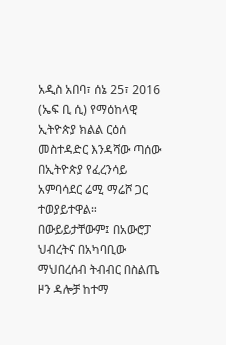አዲስ አበባ፣ ሰኔ 25፣ 2016 (ኤፍ ቢ ሲ) የማዕከላዊ ኢትዮጵያ ክልል ርዕሰ መስተዳድር እንዳሻው ጣሰው በኢትዮጵያ የፈረንሳይ አምባሳደር ሬሚ ማሬሾ ጋር ተወያይተዋል። በውይይታቸውም፤ በአውሮፓ ህብረትና በአካባቢው ማህበረሰብ ትብብር በስልጤ ዞን ዳሎቻ ከተማ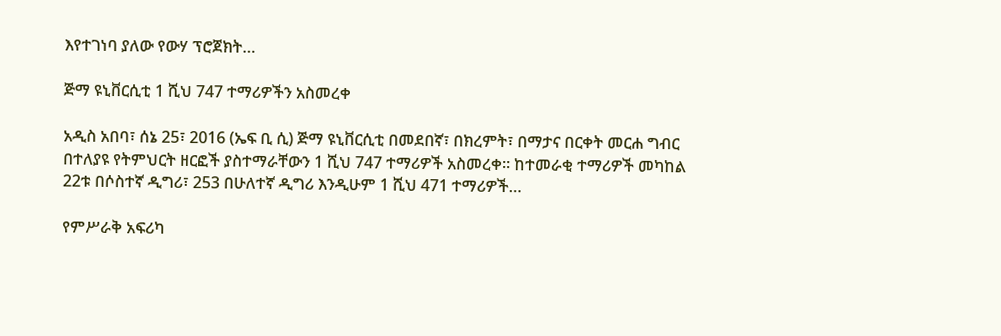እየተገነባ ያለው የውሃ ፕሮጀክት…

ጅማ ዩኒቨርሲቲ 1 ሺህ 747 ተማሪዎችን አስመረቀ

አዲስ አበባ፣ ሰኔ 25፣ 2016 (ኤፍ ቢ ሲ) ጅማ ዩኒቨርሲቲ በመደበኛ፣ በክረምት፣ በማታና በርቀት መርሐ ግብር በተለያዩ የትምህርት ዘርፎች ያስተማራቸውን 1 ሺህ 747 ተማሪዎች አስመረቀ። ከተመራቂ ተማሪዎች መካከል 22ቱ በሶስተኛ ዲግሪ፣ 253 በሁለተኛ ዲግሪ እንዲሁም 1 ሺህ 471 ተማሪዎች…

የምሥራቅ አፍሪካ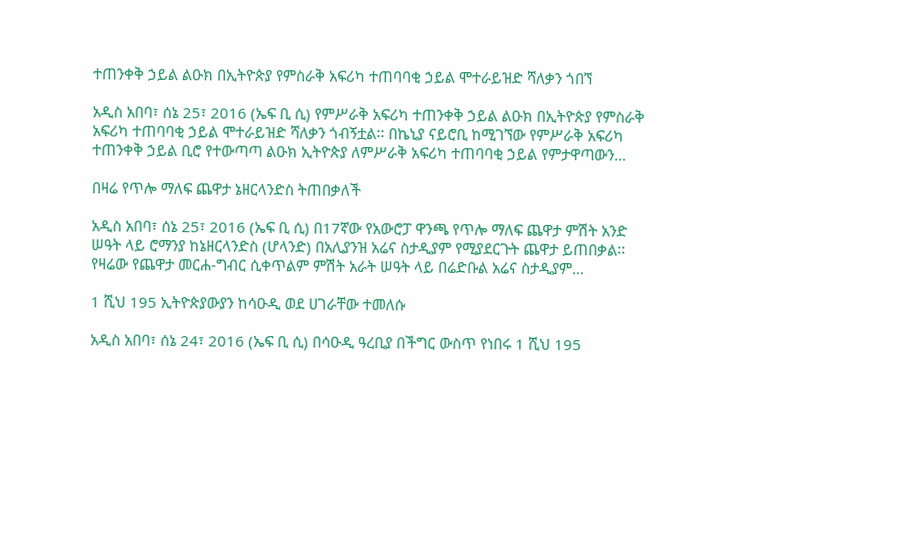ተጠንቀቅ ኃይል ልዑክ በኢትዮጵያ የምስራቅ አፍሪካ ተጠባባቂ ኃይል ሞተራይዝድ ሻለቃን ጎበኘ

አዲስ አበባ፣ ሰኔ 25፣ 2016 (ኤፍ ቢ ሲ) የምሥራቅ አፍሪካ ተጠንቀቅ ኃይል ልዑክ በኢትዮጵያ የምስራቅ አፍሪካ ተጠባባቂ ኃይል ሞተራይዝድ ሻለቃን ጎብኝቷል፡፡ በኬኒያ ናይሮቢ ከሚገኘው የምሥራቅ አፍሪካ ተጠንቀቅ ኃይል ቢሮ የተውጣጣ ልዑክ ኢትዮጵያ ለምሥራቅ አፍሪካ ተጠባባቂ ኃይል የምታዋጣውን…

በዛሬ የጥሎ ማለፍ ጨዋታ ኔዘርላንድስ ትጠበቃለች

አዲስ አበባ፣ ሰኔ 25፣ 2016 (ኤፍ ቢ ሲ) በ17ኛው የአውሮፓ ዋንጫ የጥሎ ማለፍ ጨዋታ ምሽት አንድ ሠዓት ላይ ሮማንያ ከኔዘርላንድስ (ሆላንድ) በአሊያንዝ አሬና ስታዲያም የሚያደርጉት ጨዋታ ይጠበቃል፡፡ የዛሬው የጨዋታ መርሐ-ግብር ሲቀጥልም ምሽት አራት ሠዓት ላይ በሬድቡል አሬና ስታዲያም…

1 ሺህ 195 ኢትዮጵያውያን ከሳዑዲ ወደ ሀገራቸው ተመለሱ

አዲስ አበባ፣ ሰኔ 24፣ 2016 (ኤፍ ቢ ሲ) በሳዑዲ ዓረቢያ በችግር ውስጥ የነበሩ 1 ሺህ 195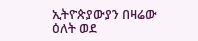ኢትዮጵያውያን በዛሬው ዕለት ወደ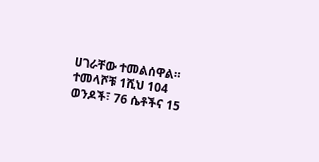ሀገራቸው ተመልሰዋል። ተመላሾቹ 1ሺህ 104 ወንዶች፣ 76 ሴቶችና 15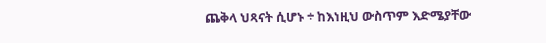ጨቅላ ህጻናት ሲሆኑ ÷ ከእነዚህ ውስጥም እድሜያቸው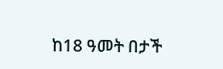ከ18 ዓመት በታች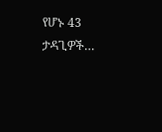የሆኑ 43 ታዳጊዎች…